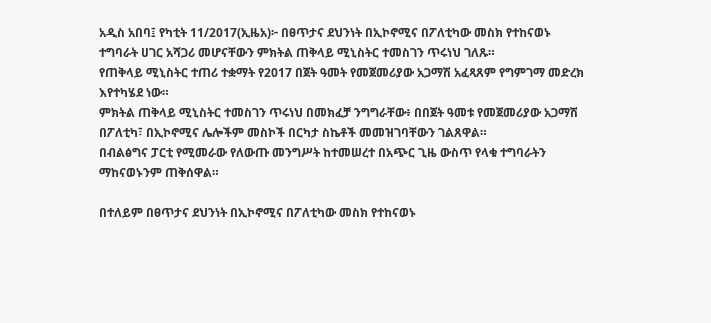አዲስ አበባ፤ የካቲት 11/2017(ኢዜአ)፦ በፀጥታና ደህንነት በኢኮኖሚና በፖለቲካው መስክ የተከናወኑ ተግባራት ሀገር አሻጋሪ መሆናቸውን ምክትል ጠቅላይ ሚኒስትር ተመስገን ጥሩነህ ገለጹ።
የጠቅላይ ሚኒስትር ተጠሪ ተቋማት የ2017 በጀት ዓመት የመጀመሪያው አጋማሽ አፈጻጸም የግምገማ መድረክ እየተካሄደ ነው።
ምክትል ጠቅላይ ሚኒስትር ተመስገን ጥሩነህ በመክፈቻ ንግግራቸው፥ በበጀት ዓመቱ የመጀመሪያው አጋማሽ በፖለቲካ፣ በኢኮኖሚና ሌሎችም መስኮች በርካታ ስኬቶች መመዝገባቸውን ገልጸዋል።
በብልፅግና ፓርቲ የሚመራው የለውጡ መንግሥት ከተመሠረተ በአጭር ጊዜ ውስጥ የላቁ ተግባራትን ማከናወኑንም ጠቅሰዋል።

በተለይም በፀጥታና ደህንነት በኢኮኖሚና በፖለቲካው መስክ የተከናወኑ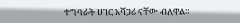ተግባራት ሀገር አሻጋሪ ናቸው ብለዋል።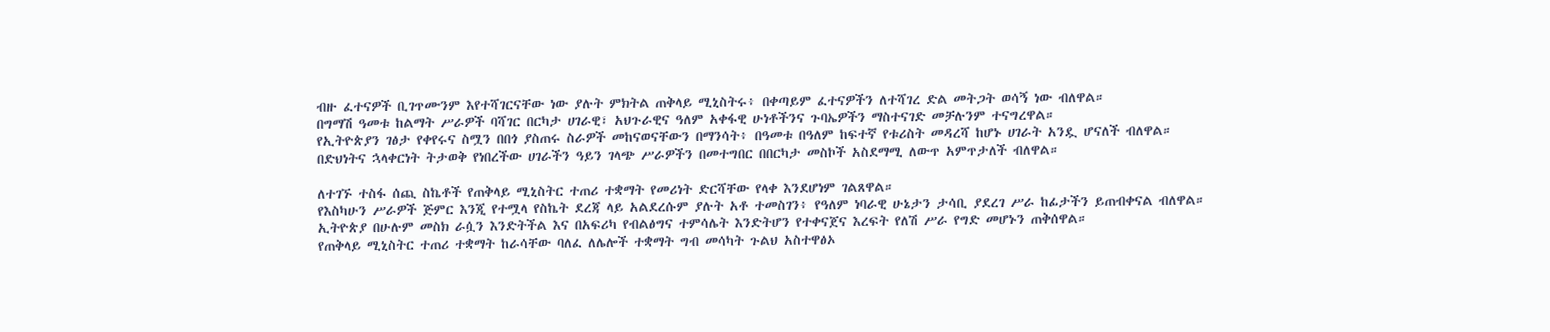ብዙ ፈተናዎች ቢገጥሙንም እየተሻገርናቸው ነው ያሉት ምክትል ጠቅላይ ሚኒስትሩ፥ በቀጣይም ፈተናዎችን ለተሻገረ ድል መትጋት ወሳኝ ነው ብለዋል።
በግማሽ ዓመቱ ከልማት ሥራዎች ባሻገር በርካታ ሀገራዊ፣ አህጉራዊና ዓለም አቀፋዊ ሁነቶችንና ጉባኤዎችን ማስተናገድ መቻሉንም ተናግረዋል።
የኢትዮጵያን ገፅታ የቀየሩና ስሟን በበጎ ያስጠሩ ስራዎች መከናወናቸውን በማንሳት፥ በዓመቱ በዓለም ከፍተኛ የቱሪስት መዳረሻ ከሆኑ ሀገራት አንዷ ሆናለች ብለዋል።
በድህነትና ኋላቀርነት ትታወቅ የነበረችው ሀገራችን ዓይን ገላጭ ሥራዎችን በመተግበር በበርካታ መስኮች አስደማሚ ለውጥ አምጥታለች ብለዋል።

ለተገኙ ተስፋ ሰጪ ስኬቶች የጠቅላይ ሚኒስትር ተጠሪ ተቋማት የመሪነት ድርሻቸው የላቀ እንደሆነም ገልጸዋል።
የእስካሁን ሥራዎች ጅምር እንጂ የተሟላ የስኬት ደረጃ ላይ አልደረሱም ያሉት አቶ ተመስገን፥ የዓለም ነባራዊ ሁኔታን ታሳቢ ያደረገ ሥራ ከፊታችን ይጠብቀናል ብለዋል።
ኢትዮጵያ በሁሉም መስክ ራሷን እንድትችል እና በአፍሪካ የብልፅግና ተምሳሌት እንድትሆን የተቀናጀና እረፍት የለሽ ሥራ የግድ መሆኑን ጠቅሰዋል።
የጠቅላይ ሚኒስትር ተጠሪ ተቋማት ከራሳቸው ባለፈ ለሌሎች ተቋማት ግብ መሳካት ጉልህ አስተዋፅኦ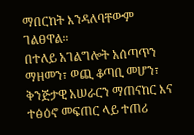ማበርከት እንዳለባቸውም ገልፀዋል።
በተለይ አገልግሎት አሰጣጥን ማዘመን፣ ወጪ ቆጣቢ መሆን፣ ቅንጅታዊ አሠራርን ማጠናከር እና ተፅዕኖ መፍጠር ላይ ተጠሪ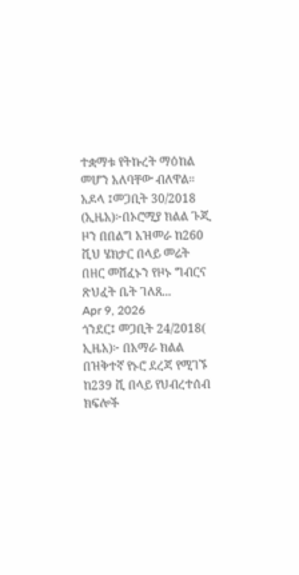ተቋማቱ የትኩረት ማዕከል መሆን አለባቸው ብለዋል።
አዶላ ፤መጋቢት 30/2018 (ኢዜአ)፦በኦሮሚያ ክልል ጉጂ ዞን በበልግ አዝመራ ከ260 ሺህ ሄክታር በላይ መሬት በዘር መሸፈኑን የዞኑ ግብርና ጽህፈት ቤት ገለጸ...
Apr 9, 2026
ጎንደር፤ መጋቢት 24/2018( ኢዜአ)፦ በአማራ ክልል በዝቅተኛ የኑሮ ደረጃ የሚገኙ ከ239 ሺ በላይ የህብረተሰብ ክፍሎች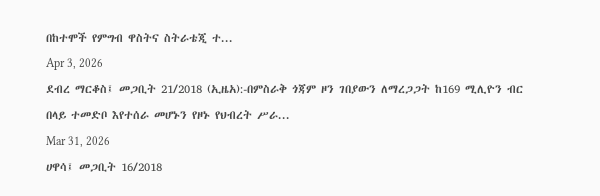በከተሞች የምግብ ዋስትና ስትራቴጂ ተ...
Apr 3, 2026
ደብረ ማርቆስ፤ መጋቢት 21/2018 (ኢዜአ):-በምስራቅ ጎጃም ዞን ገበያውን ለማረጋጋት ከ169 ሚሊዮን ብር በላይ ተመድቦ እየተሰራ መሆኑን የዞኑ የህብረት ሥራ...
Mar 31, 2026
ሀዋሳ፤ መጋቢት 16/2018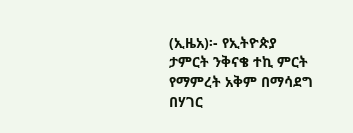(ኢዜአ)፡- የኢትዮጵያ ታምርት ንቅናቄ ተኪ ምርት የማምረት አቅም በማሳደግ በሃገር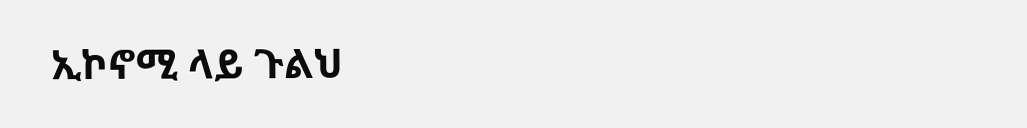ኢኮኖሚ ላይ ጉልህ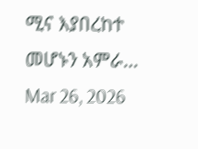ሚና እያበረከተ መሆኑን አምራ...
Mar 26, 2026